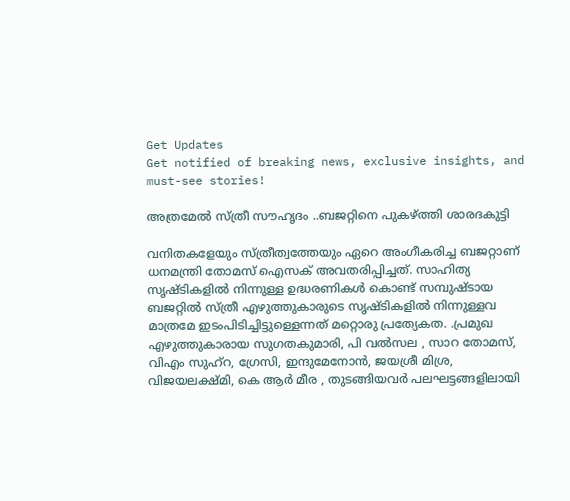Get Updates
Get notified of breaking news, exclusive insights, and must-see stories!

അത്രമേല്‍ സ്ത്രീ സൗഹൃദം ..ബജറ്റിനെ പുകഴ്ത്തി ശാരദകുട്ടി

വനിതകളേയും സ്ത്രീത്വത്തേയും ഏറെ അംഗീകരിച്ച ബജറ്റാണ് ധനമന്ത്രി തോമസ് ഐസക് അവതരിപ്പിച്ചത്. സാഹിത്യ സൃഷ്ടികളില്‍ നിന്നുള്ള ഉദ്ധരണികള്‍ കൊണ്ട് സമ്പുഷ്ടായ ബജറ്റില്‍ സ്ത്രീ എഴുത്തുകാരുടെ സൃഷ്ടികളില്‍ നിന്നുള്ളവ മാത്രമേ ഇടംപിടിച്ചിട്ടുള്ളെന്നത് മറ്റൊരു പ്രത്യേകത. .പ്രമുഖ എഴുത്തുകാരായ സുഗതകുമാരി, പി വല്‍സല , സാറ തോമസ്, വിഎം സുഹ്‌റ, ഗ്രേസി, ഇന്ദുമേനോന്‍, ജയശ്രീ മിശ്ര, വിജയലക്ഷ്മി, കെ ആര്‍ മീര , തുടങ്ങിയവര്‍ പലഘട്ടങ്ങളിലായി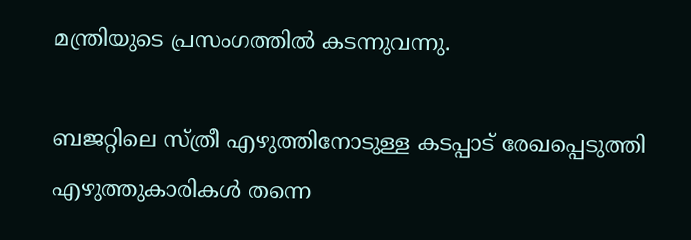മന്ത്രിയുടെ പ്രസംഗത്തില്‍ കടന്നുവന്നു.

ബജറ്റിലെ സ്ത്രീ എഴുത്തിനോടുള്ള കടപ്പാട് രേഖപ്പെടുത്തി എഴുത്തുകാരികള്‍ തന്നെ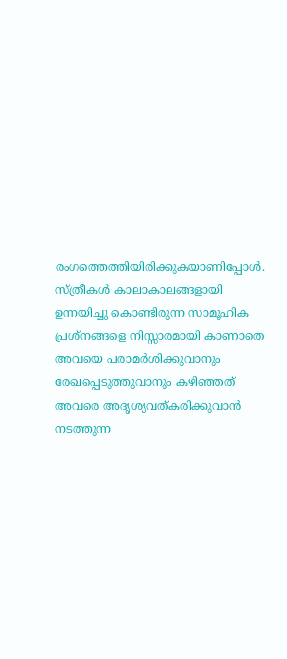രംഗത്തെത്തിയിരിക്കുകയാണിപ്പോള്‍. സ്ത്രീകള്‍ കാലാകാലങ്ങളായി ഉന്നയിച്ചു കൊണ്ടിരുന്ന സാമൂഹിക പ്രശ്‌നങ്ങളെ നിസ്സാരമായി കാണാതെ അവയെ പരാമര്‍ശിക്കുവാനും രേഖപ്പെടുത്തുവാനും കഴിഞ്ഞത് അവരെ അദൃശ്യവത്കരിക്കുവാന്‍ നടത്തുന്ന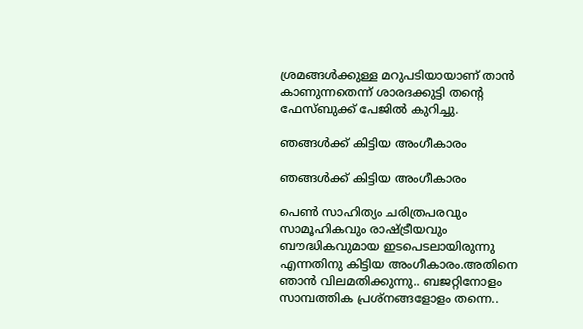ശ്രമങ്ങള്‍ക്കുള്ള മറുപടിയായാണ് താന്‍ കാണുന്നതെന്ന് ശാരദക്കുട്ടി തന്‍റെ ഫേസ്ബുക്ക് പേജില്‍ കുറിച്ചു.

ഞങ്ങള്‍ക്ക് കിട്ടിയ അംഗീകാരം

ഞങ്ങള്‍ക്ക് കിട്ടിയ അംഗീകാരം

പെൺ സാഹിത്യം ചരിത്രപരവും സാമൂഹികവും രാഷ്ട്രീയവും ബൗദ്ധികവുമായ ഇടപെടലായിരുന്നു എന്നതിനു കിട്ടിയ അംഗീകാരം.അതിനെ ഞാൻ വിലമതിക്കുന്നു.. ബജറ്റിനോളം സാമ്പത്തിക പ്രശ്നങ്ങളോളം തന്നെ..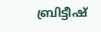ബ്രിട്ടീഷ്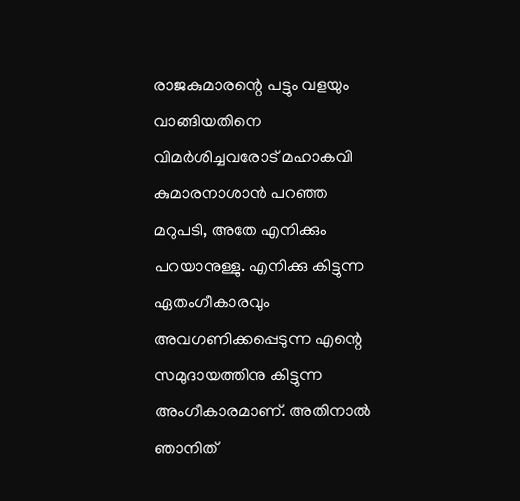രാജകുമാരന്റെ പട്ടും വളയും വാങ്ങിയതിനെ വിമർശിച്ചവരോട് മഹാകവി കുമാരനാശാൻ പറഞ്ഞ മറുപടി, അതേ എനിക്കും പറയാനുള്ളു. എനിക്കു കിട്ടുന്ന ഏതംഗീകാരവും അവഗണിക്കപ്പെടുന്ന എന്റെ സമുദായത്തിനു കിട്ടുന്ന അംഗീകാരമാണ്. അതിനാൽ ഞാനിത്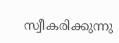സ്വീകരിക്കുന്നു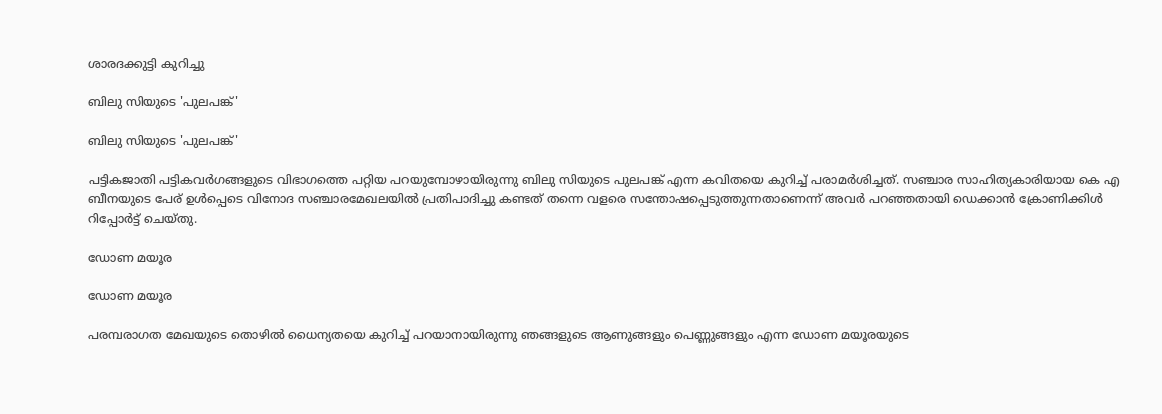ശാരദക്കുട്ടി കുറിച്ചു

ബിലു സിയുടെ 'പുലപങ്ക്'

ബിലു സിയുടെ 'പുലപങ്ക്'

പട്ടികജാതി പട്ടികവര്‍ഗങ്ങളുടെ വിഭാഗത്തെ പറ്റിയ പറയുമ്പോഴായിരുന്നു ബിലു സിയുടെ പുലപങ്ക് എന്ന കവിതയെ കുറിച്ച് പരാമര്‍ശിച്ചത്. സഞ്ചാര സാഹിത്യകാരിയായ കെ എ ബീനയുടെ പേര് ഉള്‍പ്പെടെ വിനോദ സഞ്ചാരമേഖലയില്‍ പ്രതിപാദിച്ചു കണ്ടത് തന്നെ വളരെ സന്തോഷപ്പെടുത്തുന്നതാണെന്ന് അവര്‍ പറഞ്ഞതായി ഡെക്കാന്‍ ക്രോണിക്കിള്‍ റിപ്പോര്‍ട്ട് ചെയ്തു.

ഡോണ മയൂര

ഡോണ മയൂര

പരമ്പരാഗത മേഖയുടെ തൊഴില്‍ ധൈന്യതയെ കുറിച്ച് പറയാനായിരുന്നു ഞങ്ങളുടെ ആണുങ്ങളും പെണ്ണുങ്ങളും എന്ന ഡോണ മയൂരയുടെ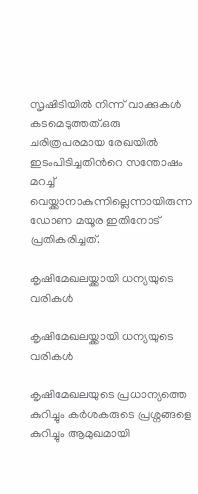സൃഷിടിയില്‍ നിന്ന് വാക്കുകള്‍ കടമെടുത്തത്.ഒരു ചരിത്രപരമായ രേഖയില്‍ ഇടംപിടിച്ചതിന്‍റെ സന്തോഷം മറച്ച് വെയ്ക്കാനാകുന്നില്ലെന്നായിരുന്ന ഡോണ മയൂര ഇതിനോട് പ്രതികരിച്ചത്.

കൃഷിമേഖലയ്ക്കായി ധന്യയുടെ വരികള്‍

കൃഷിമേഖലയ്ക്കായി ധന്യയുടെ വരികള്‍

കൃഷിമേഖലയുടെ പ്രധാന്യത്തെ കുറിച്ചും കര്‍ശകരുടെ പ്രശ്നങ്ങളെ കുറിച്ചും ആമുഖമായി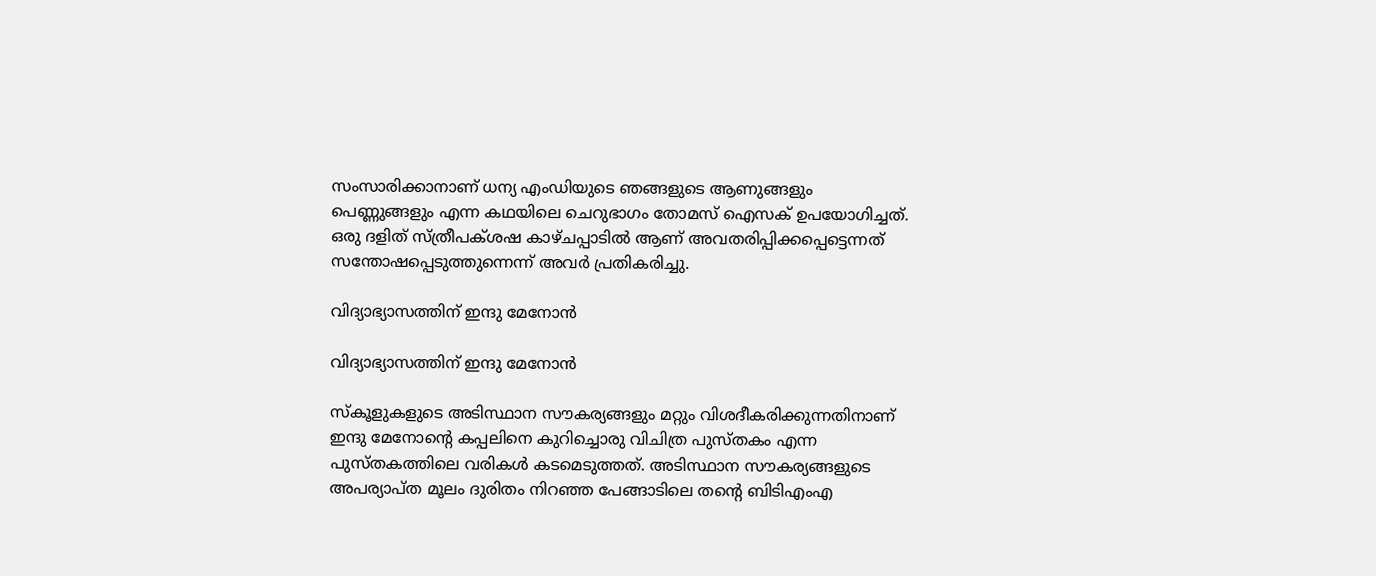സംസാരിക്കാനാണ് ധന്യ എംഡിയുടെ ഞങ്ങളുടെ ആണുങ്ങളും പെണ്ണുങ്ങളും എന്ന കഥയിലെ ചെറുഭാഗം തോമസ് ഐസക് ഉപയോഗിച്ചത്. ഒരു ദളിത് സ്ത്രീപക്ശഷ കാഴ്ചപ്പാടില്‍ ആണ് അവതരിപ്പിക്കപ്പെട്ടെന്നത് സന്തോഷപ്പെടുത്തുന്നെന്ന് അവര്‍ പ്രതികരിച്ചു.

വിദ്യാഭ്യാസത്തിന് ഇന്ദു മേനോന്‍

വിദ്യാഭ്യാസത്തിന് ഇന്ദു മേനോന്‍

സ്കൂളുകളുടെ അടിസ്ഥാന സൗകര്യങ്ങളും മറ്റും വിശദീകരിക്കുന്നതിനാണ് ഇന്ദു മേനോന്‍റെ കപ്പലിനെ കുറിച്ചൊരു വിചിത്ര പുസ്തകം എന്ന പുസ്തകത്തിലെ വരികള്‍ കടമെടുത്തത്. അടിസ്ഥാന സൗകര്യങ്ങളുടെ അപര്യാപ്ത മൂലം ദുരിതം നിറഞ്ഞ പേങ്ങാടിലെ തന്‍റെ ബിടിഎംഎ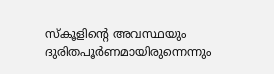സ്കൂളിന്‍റെ അവസ്ഥയും ദുരിതപൂര്‍ണമായിരുന്നെന്നും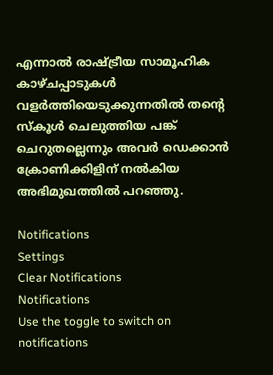എന്നാല്‍ രാഷ്ട്രീയ സാമൂഹിക കാഴ്ചപ്പാടുകള്‍ വളര്‍ത്തിയെടുക്കുന്നതില്‍ തന്‍റെ സ്കൂള്‍ ചെലുത്തിയ പങ്ക് ചെറുതല്ലെന്നും അവര്‍ ഡെക്കാന്‍ ക്രോണിക്കിളിന് നല്‍കിയ അഭിമുഖത്തില്‍ പറഞ്ഞു.

Notifications
Settings
Clear Notifications
Notifications
Use the toggle to switch on notifications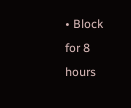• Block for 8 hours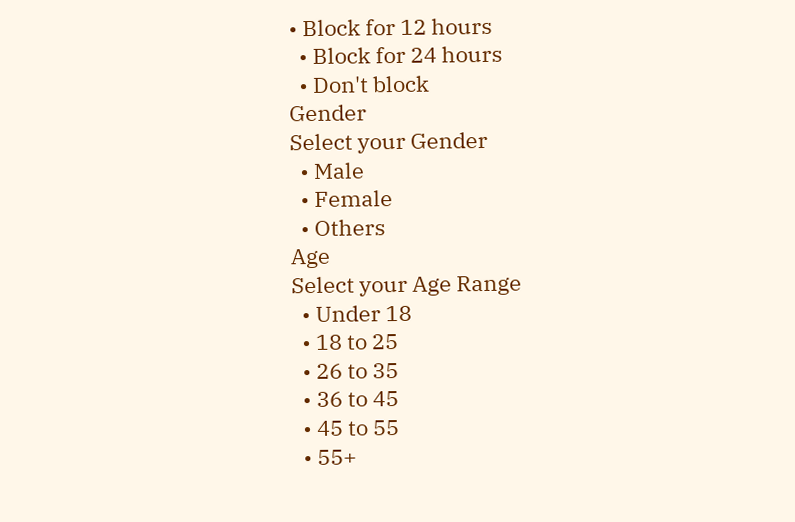• Block for 12 hours
  • Block for 24 hours
  • Don't block
Gender
Select your Gender
  • Male
  • Female
  • Others
Age
Select your Age Range
  • Under 18
  • 18 to 25
  • 26 to 35
  • 36 to 45
  • 45 to 55
  • 55+